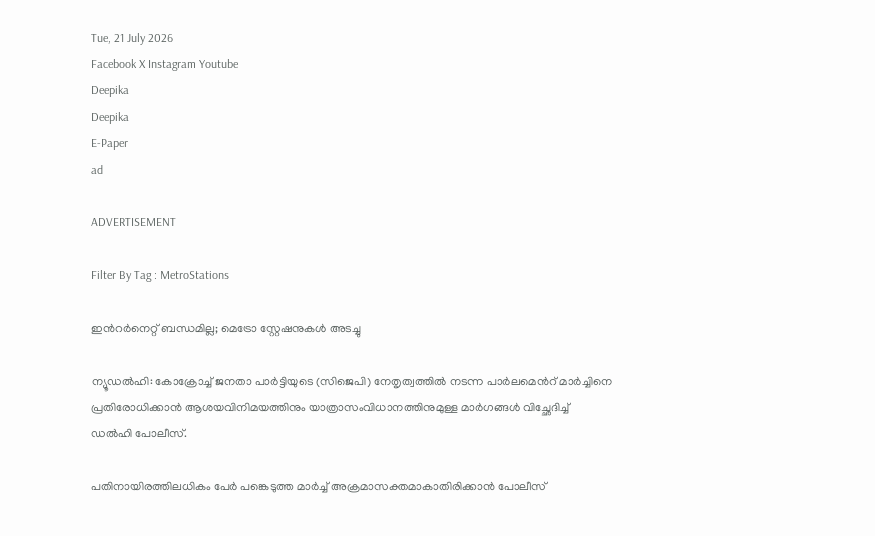Tue, 21 July 2026
Facebook X Instagram Youtube
Deepika
Deepika
E-Paper
ad

ADVERTISEMENT

Filter By Tag : MetroStations

ഇന്‍റർനെറ്റ് ബന്ധമില്ല; മെട്രോ സ്റ്റേഷനുകൾ അടച്ചു

ന്യൂഡൽഹി: കോക്രോച്ച് ജനതാ പാർട്ടിയുടെ (സിജെപി) നേതൃത്വത്തിൽ നടന്ന പാർലമെന്‍റ് മാർച്ചിനെ പ്രതിരോധിക്കാൻ ആശയവിനിമയത്തിനും യാത്രാസംവിധാനത്തിനുമുള്ള മാർഗങ്ങൾ വിച്ഛേദിച്ച് ഡൽഹി പോലീസ്.

പതിനായിരത്തിലധികം പേർ പങ്കെടുത്ത മാർച്ച് അക്രമാസക്തമാകാതിരിക്കാൻ പോലീസ്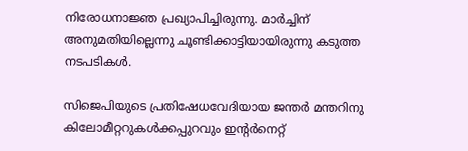നിരോധനാജ്ഞ പ്രഖ്യാപിച്ചിരുന്നു. മാർച്ചിന് അനുമതിയില്ലെന്നു ചൂണ്ടിക്കാട്ടിയായിരുന്നു കടുത്ത നടപടികൾ.

സിജെപിയുടെ പ്രതിഷേധവേദിയായ ജന്തർ മന്തറിനു കിലോമീറ്ററുകൾക്കപ്പുറവും ഇന്‍റർനെറ്റ്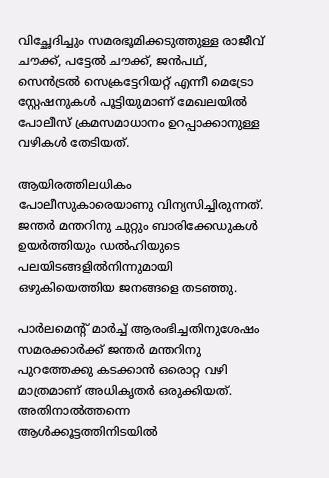വിച്ഛേദിച്ചും സമരഭൂമിക്കടുത്തുള്ള രാജീവ് ചൗക്ക്, പട്ടേൽ ചൗക്ക്, ജൻപഥ്, സെൻട്രൽ സെക്രട്ടേറിയറ്റ് എന്നീ മെട്രോ സ്റ്റേഷനുകൾ പൂട്ടിയുമാണ് മേഖലയിൽ പോലീസ് ക്രമസമാധാനം ഉറപ്പാക്കാനുള്ള വഴികൾ തേടിയത്.

ആയിരത്തിലധികം പോലീസുകാരെയാണു വിന്യസിച്ചിരുന്നത്. ജന്തർ മന്തറിനു ചുറ്റും ബാരിക്കേഡുകൾ ഉയർത്തിയും ഡൽഹിയുടെ പലയിടങ്ങളിൽനിന്നുമായി ഒഴുകിയെത്തിയ ജനങ്ങളെ തടഞ്ഞു.

പാർലമെന്‍റ് മാർച്ച് ആരംഭിച്ചതിനുശേഷം സമരക്കാർക്ക് ജന്തർ മന്തറിനു പുറത്തേക്കു കടക്കാൻ ഒരൊറ്റ വഴി മാത്രമാണ് അധികൃതർ ഒരുക്കിയത്. അതിനാൽത്തന്നെ ആൾക്കൂട്ടത്തിനിടയിൽ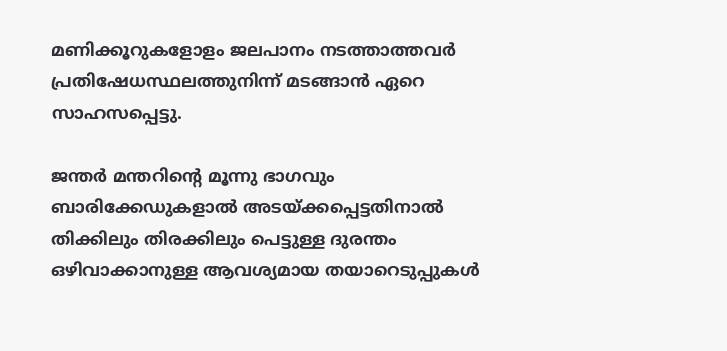മണിക്കൂറുകളോളം ജലപാനം നടത്താത്തവർ പ്രതിഷേധസ്ഥലത്തുനിന്ന് മടങ്ങാൻ ഏറെ സാഹസപ്പെട്ടു.

ജന്തർ മന്തറിന്‍റെ മൂന്നു ഭാഗവും ബാരിക്കേഡുകളാൽ അടയ്ക്കപ്പെട്ടതിനാൽ തിക്കിലും തിരക്കിലും പെട്ടുള്ള ദുരന്തം ഒഴിവാക്കാനുള്ള ആവശ്യമായ തയാറെടുപ്പുകൾ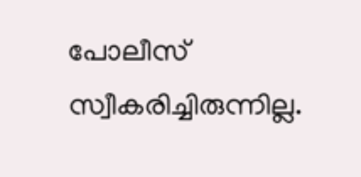പോലീസ് സ്വീകരിച്ചിരുന്നില്ല.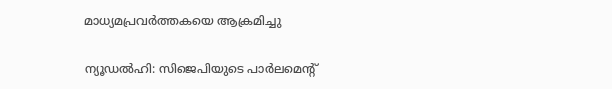മാധ്യമപ്രവർത്തകയെ ആക്രമിച്ചു

ന്യൂഡൽഹി: സിജെപിയുടെ പാർലമെന്‍റ്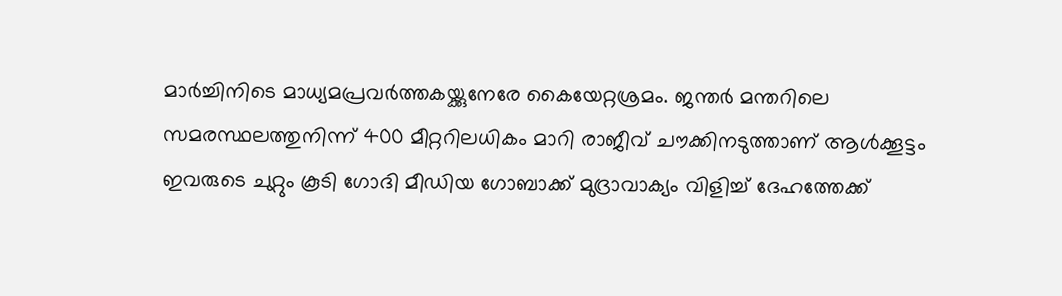മാർച്ചിനിടെ മാധ്യമപ്രവർത്തകയ്ക്കുനേരേ കൈയേറ്റശ്രമം. ജന്തർ മന്തറിലെ സമരസ്ഥലത്തുനിന്ന് 400 മീറ്ററിലധികം മാറി രാജീവ് ചൗക്കിനടുത്താണ് ആൾക്കൂട്ടം ഇവരുടെ ചുറ്റും കൂടി ഗോദി മീഡിയ ഗോബാക്ക് മുദ്രാവാക്യം വിളിച്ച് ദേഹത്തേക്ക്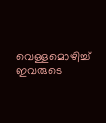വെള്ളമൊഴിച്ച് ഇവരുടെ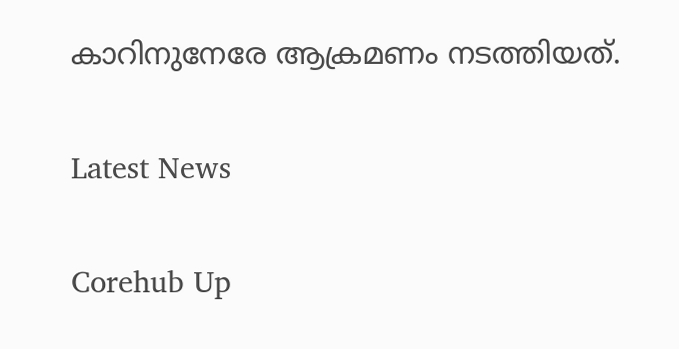കാറിനുനേരേ ആക്രമണം നടത്തിയത്.

Latest News

Corehub Up